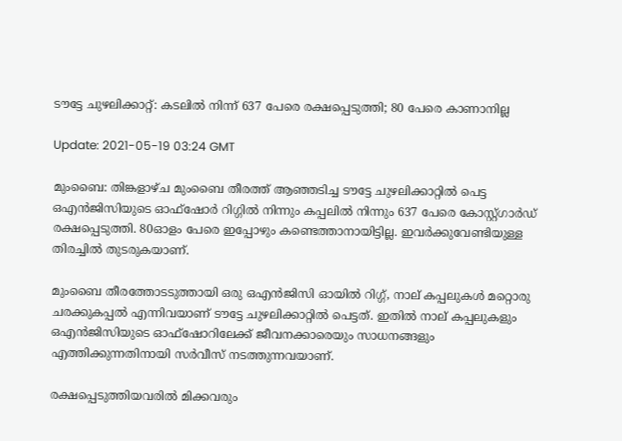ടൗട്ടേ ചുഴലിക്കാറ്റ്: കടലില്‍ നിന്ന് 637 പേരെ രക്ഷപ്പെടുത്തി; 80 പേരെ കാണാനില്ല

Update: 2021-05-19 03:24 GMT

മുംബൈ: തിങ്കളാഴ്ച മുംബൈ തീരത്ത് ആഞ്ഞടിച്ച ടൗട്ടേ ചുഴലിക്കാറ്റില്‍ പെട്ട ഒഎന്‍ജിസിയുടെ ഓഫ്‌ഷോര്‍ റിഗ്ഗില്‍ നിന്നും കപ്പലില്‍ നിന്നും 637 പേരെ കോസ്റ്റ്ഗാര്‍ഡ് രക്ഷപ്പെടുത്തി. 80ഓളം പേരെ ഇപ്പോഴും കണ്ടെത്താനായിട്ടില്ല. ഇവര്‍ക്കുവേണ്ടിയുള്ള തിരച്ചില്‍ തുടരുകയാണ്.

മുംബൈ തീരത്തോടടുത്തായി ഒരു ഒഎന്‍ജിസി ഓയില്‍ റിഗ്ഗ്, നാല് കപ്പലുകള്‍ മറ്റൊരു ചരക്കുകപ്പല്‍ എന്നിവയാണ് ടൗട്ടേ ചുഴലിക്കാറ്റില്‍ പെട്ടത്. ഇതില്‍ നാല് കപ്പലുകളും ഒഎന്‍ജിസിയുടെ ഓഫ്‌ഷോറിലേക്ക് ജീവനക്കാരെയും സാധനങ്ങളും എത്തിക്കുന്നതിനായി സര്‍വീസ് നടത്തുന്നവയാണ്.

രക്ഷപ്പെടുത്തിയവരില്‍ മിക്കവരും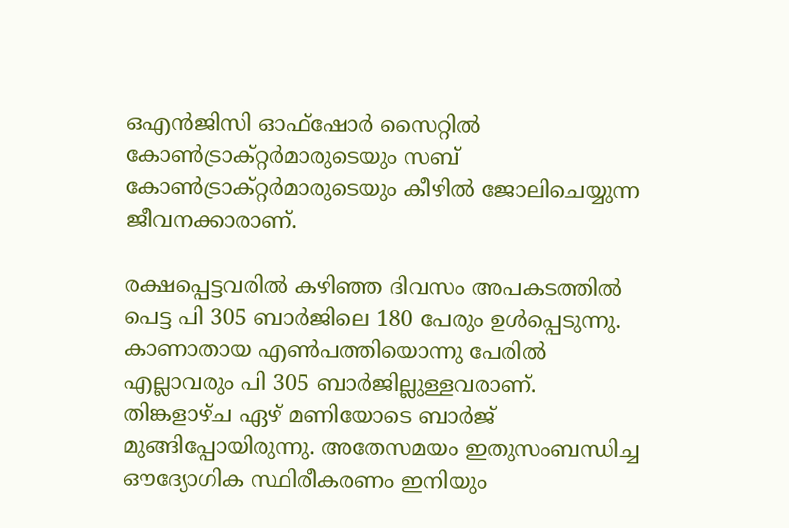ഒഎന്‍ജിസി ഓഫ്‌ഷോര്‍ സൈറ്റില്‍ കോണ്‍ട്രാക്റ്റര്‍മാരുടെയും സബ് കോണ്‍ട്രാക്റ്റര്‍മാരുടെയും കീഴില്‍ ജോലിചെയ്യുന്ന ജീവനക്കാരാണ്.

രക്ഷപ്പെട്ടവരില്‍ കഴിഞ്ഞ ദിവസം അപകടത്തില്‍ പെട്ട പി 305 ബാര്‍ജിലെ 180 പേരും ഉള്‍പ്പെടുന്നു. കാണാതായ എണ്‍പത്തിയൊന്നു പേരില്‍ എല്ലാവരും പി 305 ബാര്‍ജില്ലുള്ളവരാണ്. തിങ്കളാഴ്ച ഏഴ് മണിയോടെ ബാര്‍ജ് മുങ്ങിപ്പോയിരുന്നു. അതേസമയം ഇതുസംബന്ധിച്ച ഔദ്യോഗിക സ്ഥിരീകരണം ഇനിയും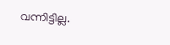വന്നിട്ടില്ല.